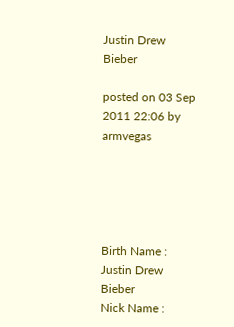Justin Drew Bieber

posted on 03 Sep 2011 22:06 by armvegas





Birth Name : Justin Drew Bieber
Nick Name :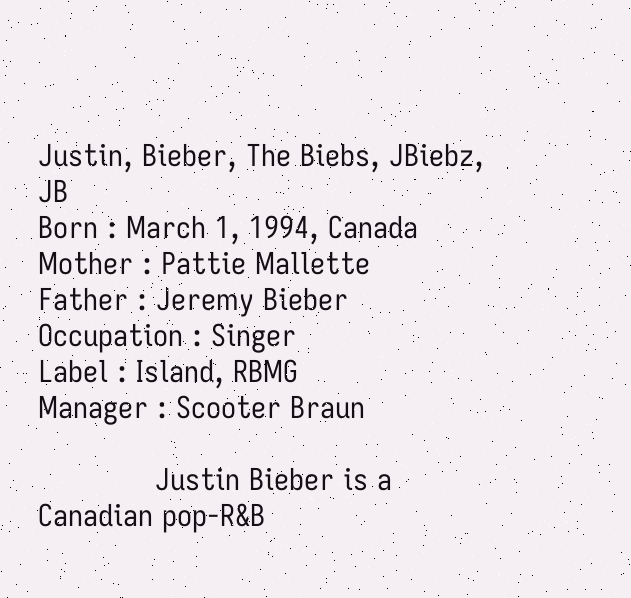Justin, Bieber, The Biebs, JBiebz, JB
Born : March 1, 1994, Canada
Mother : Pattie Mallette
Father : Jeremy Bieber
Occupation : Singer
Label : Island, RBMG
Manager : Scooter Braun

             Justin Bieber is a Canadian pop-R&B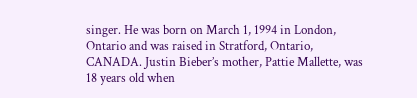singer. He was born on March 1, 1994 in London, Ontario and was raised in Stratford, Ontario, CANADA. Justin Bieber’s mother, Pattie Mallette, was 18 years old when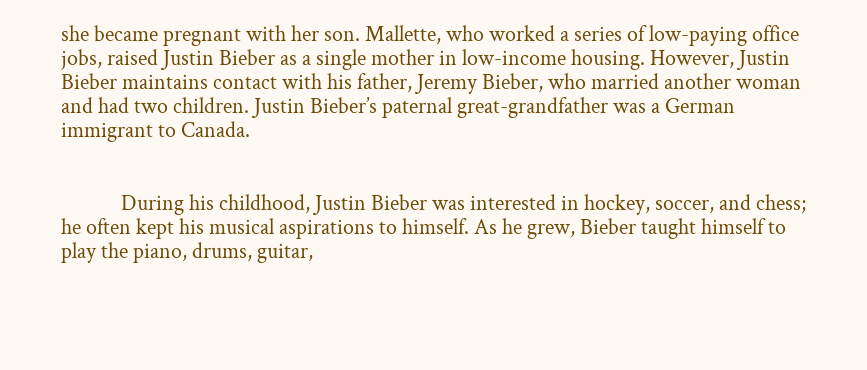she became pregnant with her son. Mallette, who worked a series of low-paying office jobs, raised Justin Bieber as a single mother in low-income housing. However, Justin Bieber maintains contact with his father, Jeremy Bieber, who married another woman and had two children. Justin Bieber’s paternal great-grandfather was a German immigrant to Canada.


            During his childhood, Justin Bieber was interested in hockey, soccer, and chess; he often kept his musical aspirations to himself. As he grew, Bieber taught himself to play the piano, drums, guitar,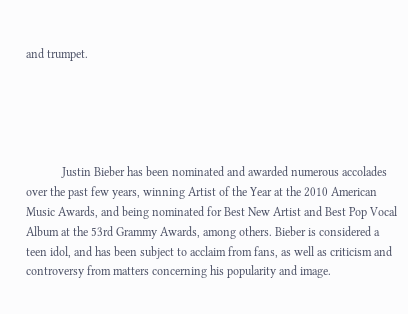and trumpet.





            Justin Bieber has been nominated and awarded numerous accolades over the past few years, winning Artist of the Year at the 2010 American Music Awards, and being nominated for Best New Artist and Best Pop Vocal Album at the 53rd Grammy Awards, among others. Bieber is considered a teen idol, and has been subject to acclaim from fans, as well as criticism and controversy from matters concerning his popularity and image.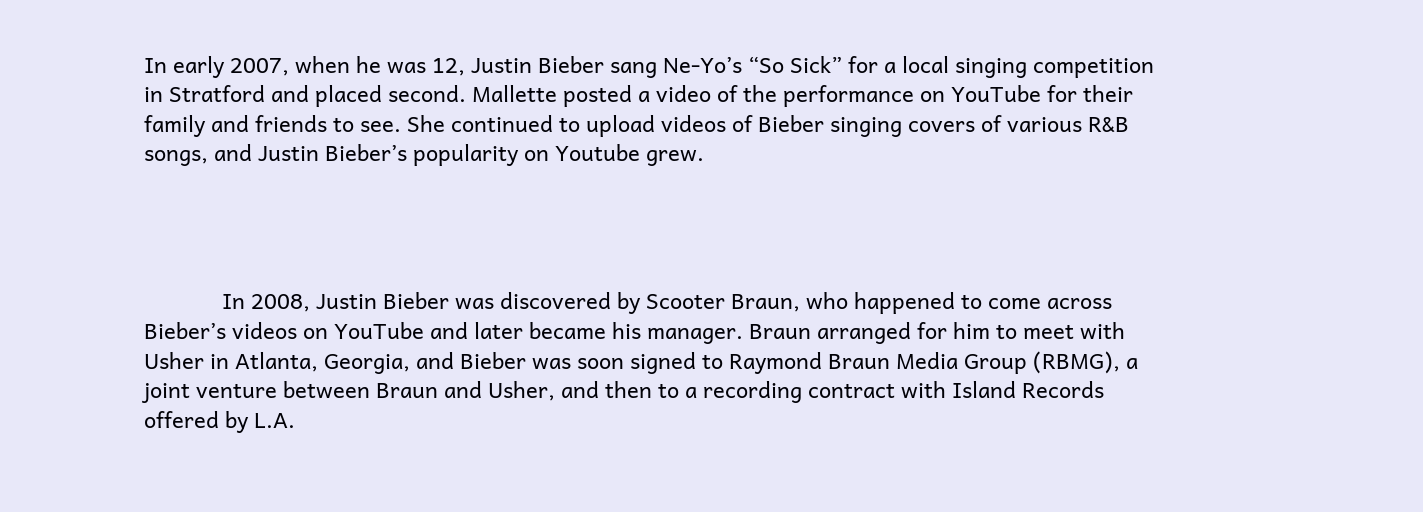In early 2007, when he was 12, Justin Bieber sang Ne-Yo’s “So Sick” for a local singing competition in Stratford and placed second. Mallette posted a video of the performance on YouTube for their family and friends to see. She continued to upload videos of Bieber singing covers of various R&B songs, and Justin Bieber’s popularity on Youtube grew.




             In 2008, Justin Bieber was discovered by Scooter Braun, who happened to come across Bieber’s videos on YouTube and later became his manager. Braun arranged for him to meet with Usher in Atlanta, Georgia, and Bieber was soon signed to Raymond Braun Media Group (RBMG), a joint venture between Braun and Usher, and then to a recording contract with Island Records offered by L.A.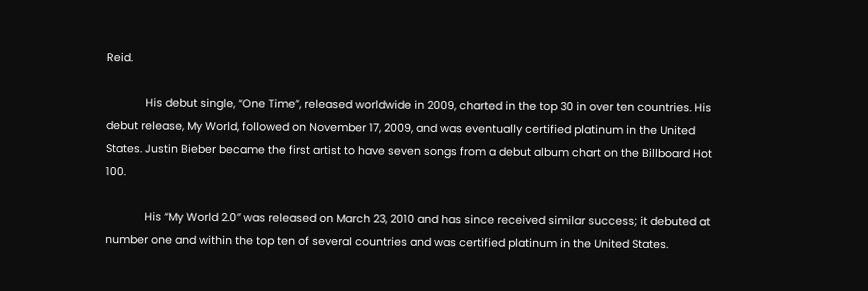Reid.

             His debut single, “One Time”, released worldwide in 2009, charted in the top 30 in over ten countries. His debut release, My World, followed on November 17, 2009, and was eventually certified platinum in the United States. Justin Bieber became the first artist to have seven songs from a debut album chart on the Billboard Hot 100.

             His “My World 2.0″ was released on March 23, 2010 and has since received similar success; it debuted at number one and within the top ten of several countries and was certified platinum in the United States.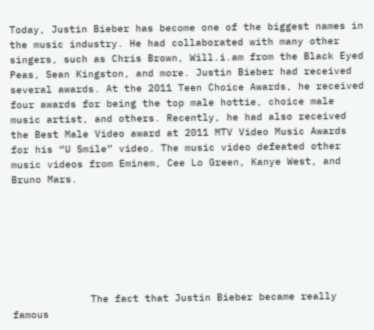Today, Justin Bieber has become one of the biggest names in the music industry. He had collaborated with many other singers, such as Chris Brown, Will.i.am from the Black Eyed Peas, Sean Kingston, and more. Justin Bieber had received several awards. At the 2011 Teen Choice Awards, he received four awards for being the top male hottie, choice male music artist, and others. Recently, he had also received the Best Male Video award at 2011 MTV Video Music Awards for his “U Smile” video. The music video defeated other music videos from Eminem, Cee Lo Green, Kanye West, and Bruno Mars.







             The fact that Justin Bieber became really famous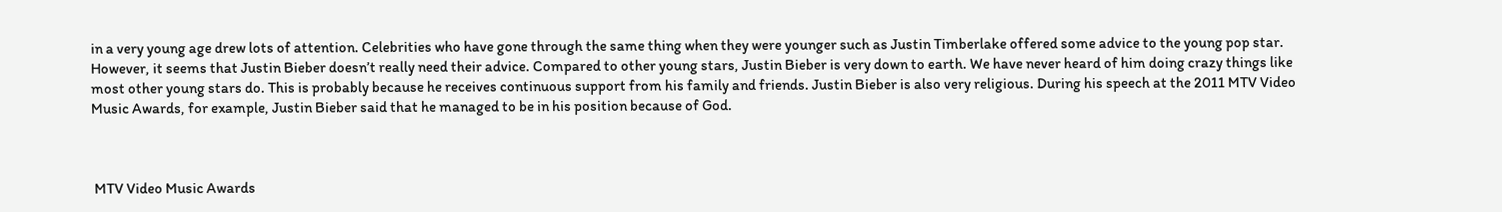in a very young age drew lots of attention. Celebrities who have gone through the same thing when they were younger such as Justin Timberlake offered some advice to the young pop star. However, it seems that Justin Bieber doesn’t really need their advice. Compared to other young stars, Justin Bieber is very down to earth. We have never heard of him doing crazy things like most other young stars do. This is probably because he receives continuous support from his family and friends. Justin Bieber is also very religious. During his speech at the 2011 MTV Video Music Awards, for example, Justin Bieber said that he managed to be in his position because of God.



 MTV Video Music Awards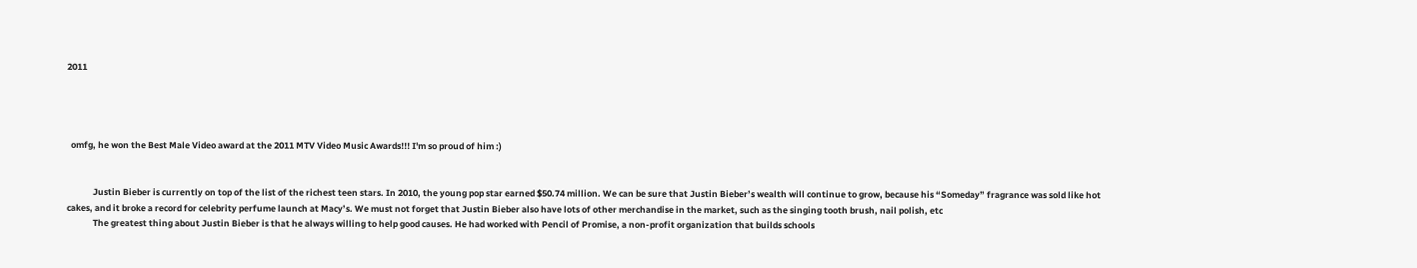2011




  omfg, he won the Best Male Video award at the 2011 MTV Video Music Awards!!! I'm so proud of him :)


             Justin Bieber is currently on top of the list of the richest teen stars. In 2010, the young pop star earned $50.74 million. We can be sure that Justin Bieber’s wealth will continue to grow, because his “Someday” fragrance was sold like hot cakes, and it broke a record for celebrity perfume launch at Macy’s. We must not forget that Justin Bieber also have lots of other merchandise in the market, such as the singing tooth brush, nail polish, etc
             The greatest thing about Justin Bieber is that he always willing to help good causes. He had worked with Pencil of Promise, a non-profit organization that builds schools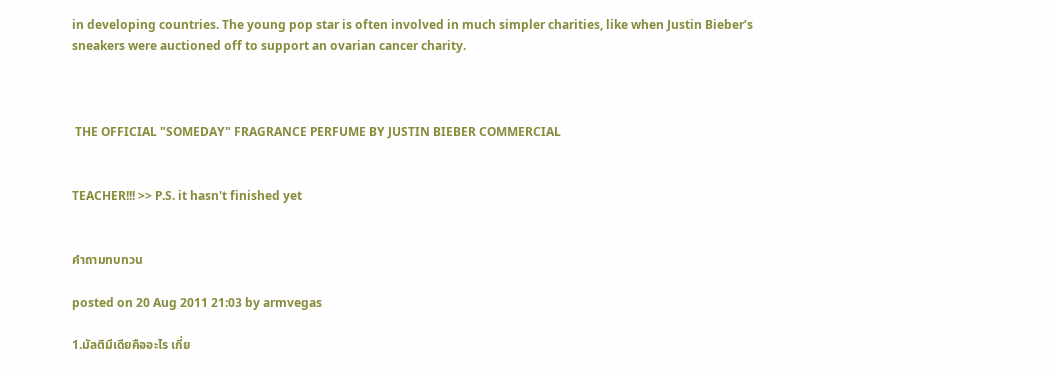in developing countries. The young pop star is often involved in much simpler charities, like when Justin Bieber’s sneakers were auctioned off to support an ovarian cancer charity.



 THE OFFICIAL "SOMEDAY" FRAGRANCE PERFUME BY JUSTIN BIEBER COMMERCIAL


TEACHER!!! >> P.S. it hasn't finished yet


คำถามทบทวน

posted on 20 Aug 2011 21:03 by armvegas

1.มัลติมีเดียคืออะไร เกี่ย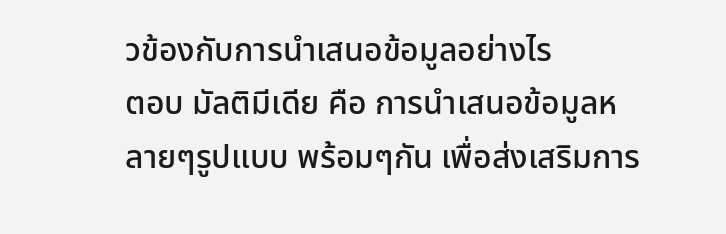วข้องกับการนำเสนอข้อมูลอย่างไร
ตอบ มัลติมีเดีย คือ การนำเสนอข้อมูลหลายๆรูปแบบ พร้อมๆกัน เพื่อส่งเสริมการ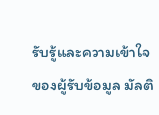รับรู้และความเข้าใจของผู้รับข้อมูล มัลติ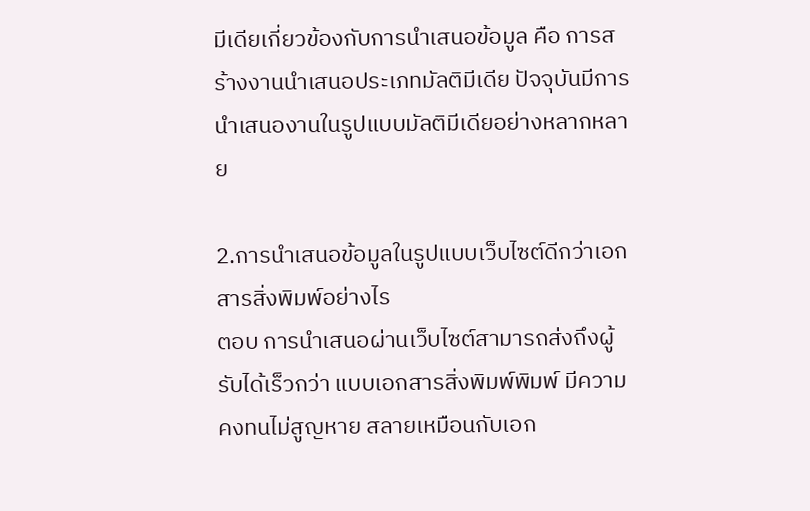มีเดียเกี่ยวข้องกับการนำเสนอข้อมูล คือ การสร้างงานนำเสนอประเภทมัลติมีเดีย ปัจจุบันมีการนำเสนองานในรูปแบบมัลติมีเดียอย่างหลากหลาย

2.การนำเสนอข้อมูลในรูปแบบเว็บไซต์ดีกว่าเอกสารสิ่งพิมพ์อย่างไร
ตอบ การนำเสนอผ่านเว็บไซต์สามารถส่งถึงผู้รับได้เร็วกว่า แบบเอกสารสิ่งพิมพ์พิมพ์ มีความคงทนไม่สูญหาย สลายเหมือนกับเอก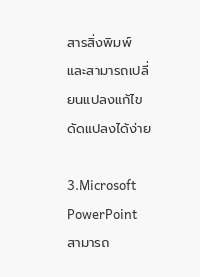สารสิ่งพิมพ์ และสามารถเปลี่ยนแปลงแก้ไขดัดแปลงได้ง่าย

3.Microsoft PowerPoint สามารถ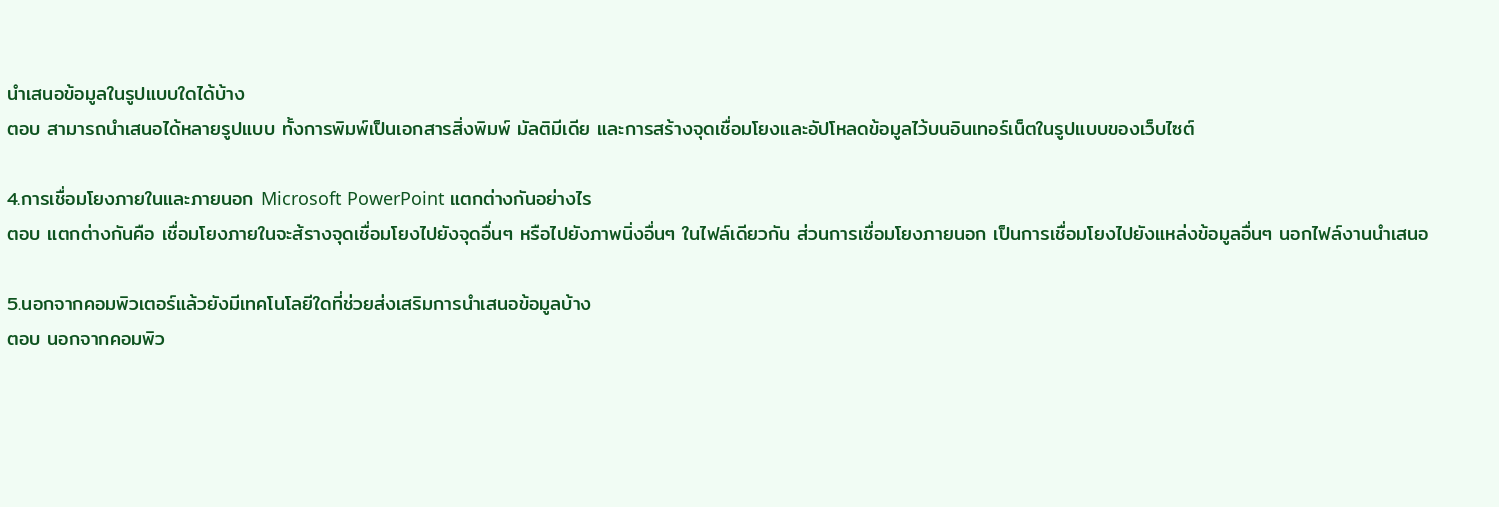นำเสนอข้อมูลในรูปแบบใดได้บ้าง
ตอบ สามารถนำเสนอได้หลายรูปแบบ ทั้งการพิมพ์เป็นเอกสารสิ่งพิมพ์ มัลติมีเดีย และการสร้างจุดเชื่อมโยงและอัปโหลดข้อมูลไว้บนอินเทอร์เน็ตในรูปแบบของเว็บไซต์

4.การเชื่อมโยงภายในและภายนอก Microsoft PowerPoint แตกต่างกันอย่างไร
ตอบ แตกต่างกันคือ เชื่อมโยงภายในจะส้รางจุดเชื่อมโยงไปยังจุดอื่นๆ หรือไปยังภาพนิ่งอื่นๆ ในไฟล์เดียวกัน ส่วนการเชื่อมโยงภายนอก เป็นการเชื่อมโยงไปยังแหล่งข้อมูลอื่นๆ นอกไฟล์งานนำเสนอ

5.นอกจากคอมพิวเตอร์แล้วยังมีเทคโนโลยีใดที่ช่วยส่งเสริมการนำเสนอข้อมูลบ้าง
ตอบ นอกจากคอมพิว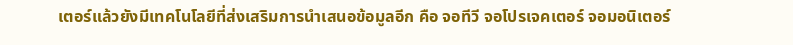เตอร์แล้วยังมีเทคโนโลยีที่ส่งเสริมการนำเสนอข้อมูลอีก คือ จอทีวี จอโปรเจคเตอร์ จอมอนิเตอร์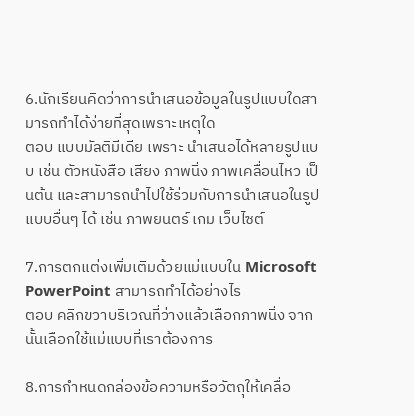6.นักเรียนคิดว่าการนำเสนอข้อมูลในรูปแบบใดสามารถทำได้ง่ายที่สุดเพราะเหตุใด
ตอบ แบบมัลติมีเดีย เพราะ นำเสนอได้หลายรูปแบบ เช่น ตัวหนังสือ เสียง ภาพนิ่ง ภาพเคลื่อนไหว เป็นต้น และสามารถนำไปใช้ร่วมกับการนำเสนอในรูปแบบอื่นๆ ได้ เช่น ภาพยนตร์ เกม เว็บไซต์

7.การตกแต่งเพิ่มเติมด้วยแม่แบบใน Microsoft PowerPoint สามารถทำได้อย่างไร
ตอบ คลิกขวาบริเวณที่ว่างแล้วเลือกภาพนิ่ง จากนั้นเลือกใช้แม่แบบที่เราต้องการ

8.การกำหนดกล่องข้อความหรือวัตถุให้เคลื่อ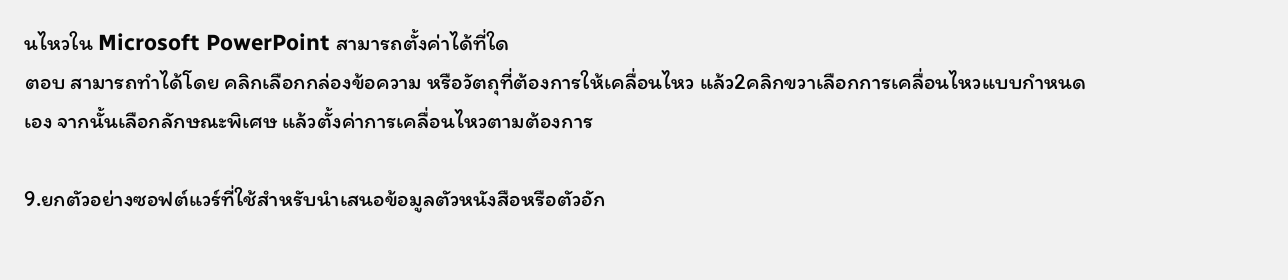นไหวใน Microsoft PowerPoint สามารถตั้งค่าได้ที่ใด
ตอบ สามารถทำได้โดย คลิกเลือกกล่องข้อความ หรือวัตถุที่ต้องการให้เคลื่อนไหว แล้ว2คลิกขวาเลือกการเคลื่อนไหวแบบกำหนดเอง จากนั้นเลือกลักษณะพิเศษ แล้วตั้งค่าการเคลื่อนไหวตามต้องการ

9.ยกตัวอย่างซอฟต์แวร์ที่ใช้สำหรับนำเสนอข้อมูลตัวหนังสือหรือตัวอัก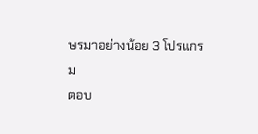ษรมาอย่างน้อย 3 โปรแกรม
ตอบ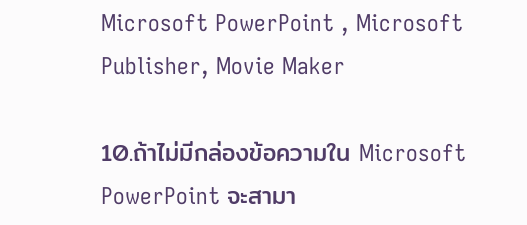Microsoft PowerPoint , Microsoft Publisher, Movie Maker

10.ถ้าไม่มีกล่องข้อความใน Microsoft PowerPoint จะสามา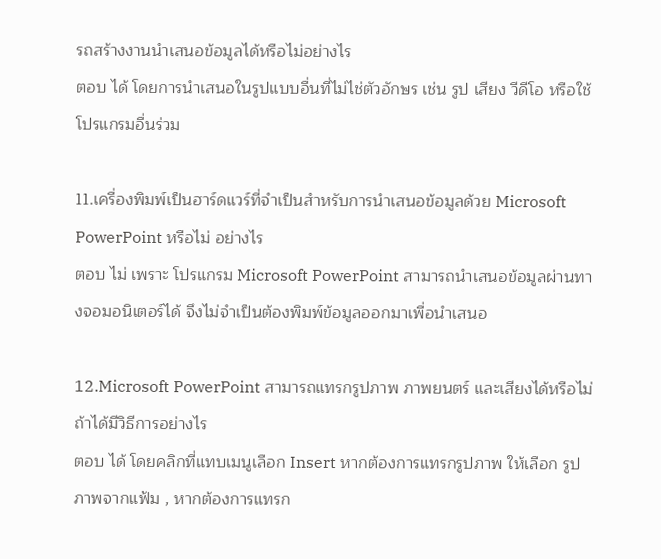รถสร้างงานนำเสนอข้อมูลได้หรือไม่อย่างไร
ตอบ ได้ โดยการนำเสนอในรูปแบบอื่นที่ไม่ไช่ตัวอักษร เช่น รูป เสียง วีดีโอ หรือใช้โปรแกรมอื่นร่วม

11.เครื่องพิมพ์เป็นฮาร์ดแวร์ที่จำเป็นสำหรับการนำเสนอข้อมูลด้วย Microsoft PowerPoint หรือไม่ อย่างไร
ตอบ ไม่ เพราะ โปรแกรม Microsoft PowerPoint สามารถนำเสนอข้อมูลผ่านทางจอมอนิเตอร์ได้ จึงไม่จำเป็นต้องพิมพ์ข้อมูลออกมาเพื่อนำเสนอ

12.Microsoft PowerPoint สามารถแทรกรูปภาพ ภาพยนตร์ และเสียงได้หรือไม่ ถ้าได้มีวิธีการอย่างไร
ตอบ ได้ โดยคลิกที่แทบเมนูเลือก Insert หากต้องการแทรกรูปภาพ ให้เลือก รูปภาพจากแฟ้ม , หากต้องการแทรก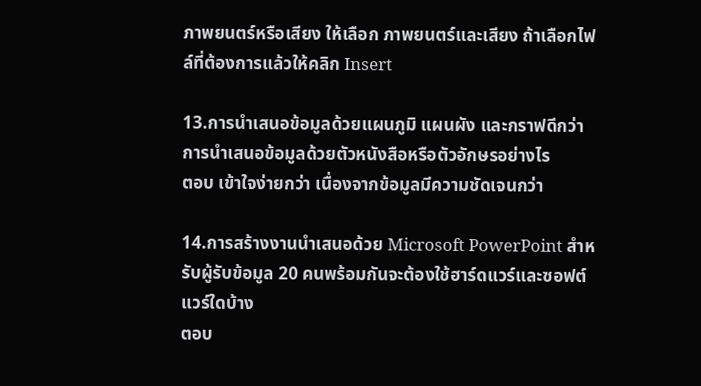ภาพยนตร์หรือเสียง ให้เลือก ภาพยนตร์และเสียง ถ้าเลือกไฟล์ที่ต้องการแล้วให้คลิก Insert

13.การนำเสนอข้อมูลด้วยแผนภูมิ แผนผัง และกราฟดีกว่าการนำเสนอข้อมูลด้วยตัวหนังสือหรือตัวอักษรอย่างไร
ตอบ เข้าใจง่ายกว่า เนื่องจากข้อมูลมีความชัดเจนกว่า

14.การสร้างงานนำเสนอด้วย Microsoft PowerPoint สำหรับผู้รับข้อมูล 20 คนพร้อมกันจะต้องใช้ฮาร์ดแวร์และซอฟต์แวร์ใดบ้าง
ตอบ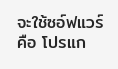จะใช้ซอ์ฟแวร์คือ โปรแก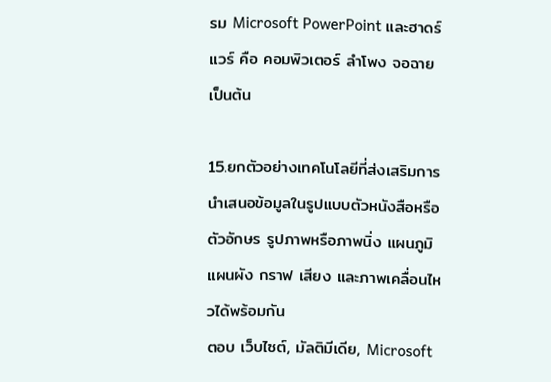รม Microsoft PowerPoint และฮาดร์แวร์ คือ คอมพิวเตอร์ ลำโพง จอฉาย เป็นต้น

15.ยกตัวอย่างเทคโนโลยีที่ส่งเสริมการนำเสนอข้อมูลในรูปแบบตัวหนังสือหรือตัวอักษร รูปภาพหรือภาพนิ่ง แผนภูมิ แผนผัง กราฟ เสียง และภาพเคลื่อนไหวได้พร้อมกัน
ตอบ เว็บไซต์, มัลติมีเดีย, Microsoft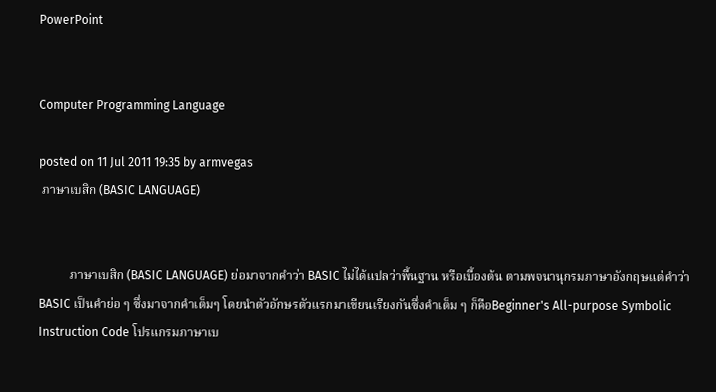PowerPoint


Computer Programming Language

posted on 11 Jul 2011 19:35 by armvegas
 ภาษาเบสิก (BASIC LANGUAGE)


          ภาษาเบสิก (BASIC LANGUAGE) ย่อมาจากคำว่า BASIC ไม่ได้แปลว่าพื้นฐาน หรือเบื้องต้น ตามพจนานุกรมภาษาอังกฤษแต่คำว่า BASIC เป็นคำย่อ ๆ ซึ่งมาจากคำเต็มๆ โดยนำตัวอักษรตัวแรกมาเขียนเรียงกันซึ่งคำเต็ม ๆ ก็คือBeginner's All-purpose Symbolic Instruction Code โปรแกรมภาษาเบ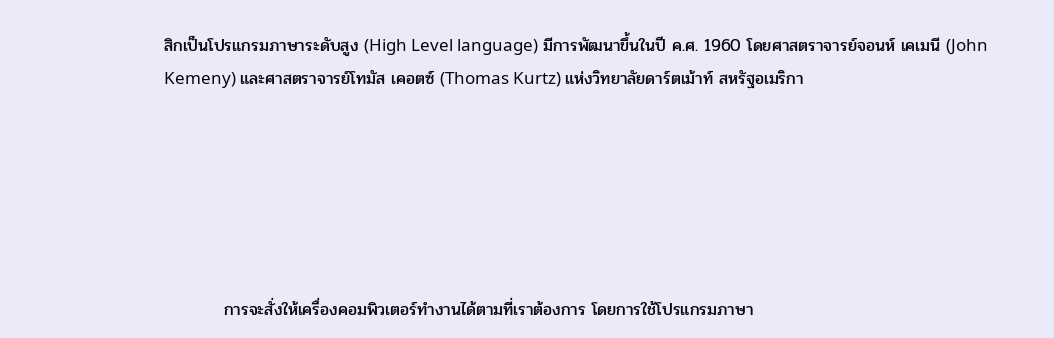สิกเป็นโปรแกรมภาษาระดับสูง (High Level language) มีการพัฒนาขึ้นในปี ค.ศ. 1960 โดยศาสตราจารย์จอนห์ เคเมนี (John Kemeny) และศาสตราจารย์โทมัส เคอตซ์ (Thomas Kurtz) แห่งวิทยาลัยดาร์ตเม้าท์ สหรัฐอเมริกา






          การจะสั่งให้เครื่องคอมพิวเตอร์ทำงานได้ตามที่เราต้องการ โดยการใช้โปรแกรมภาษา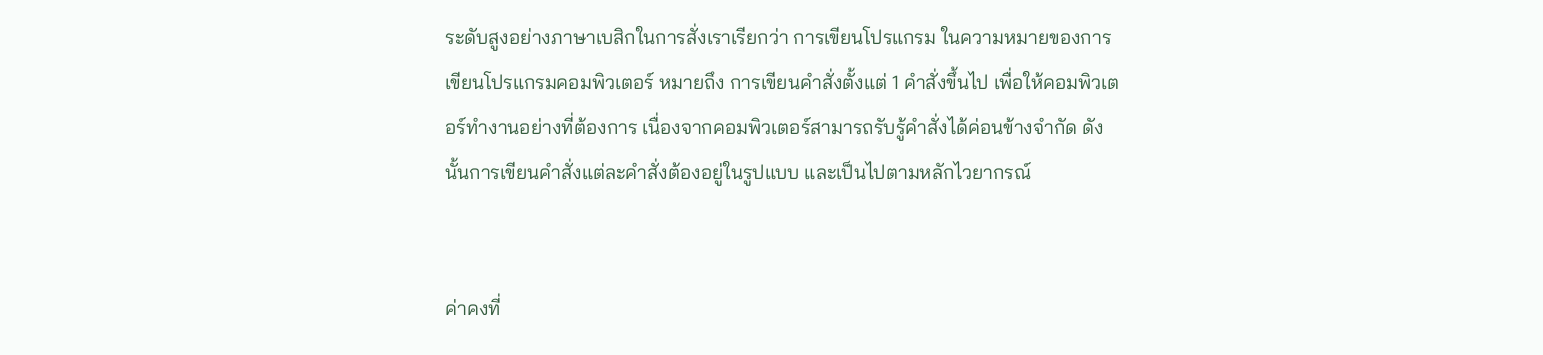ระดับสูงอย่างภาษาเบสิกในการสั่งเราเรียกว่า การเขียนโปรแกรม ในความหมายของการเขียนโปรแกรมคอมพิวเตอร์ หมายถึง การเขียนคำสั่งตั้งแต่ 1 คำสั่งขึ้นไป เพื่อให้คอมพิวเตอร์ทำงานอย่างที่ต้องการ เนื่องจากคอมพิวเตอร์สามารถรับรู้คำสั่งได้ค่อนข้างจำกัด ดังนั้นการเขียนคำสั่งแต่ละคำสั่งต้องอยู่ในรูปแบบ และเป็นไปตามหลักไวยากรณ์


ค่าคงที่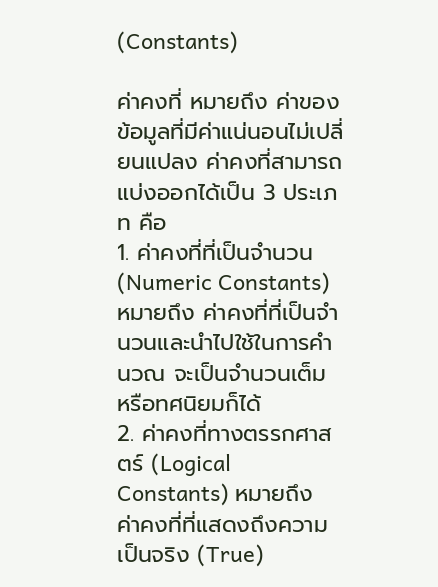(Constants)

ค่าคงที่ หมายถึง ค่าของข้อมูลที่มีค่าแน่นอนไม่เปลี่ยนแปลง ค่าคงที่สามารถแบ่งออกได้เป็น 3 ประเภท คือ
1. ค่าคงที่ที่เป็นจำนวน (Numeric Constants) หมายถึง ค่าคงที่ที่เป็นจำนวนและนำไปใช้ในการคำนวณ จะเป็นจำนวนเต็ม หรือทศนิยมก็ได้
2. ค่าคงที่ทางตรรกศาสตร์ (Logical Constants) หมายถึง ค่าคงที่ที่แสดงถึงความเป็นจริง (True)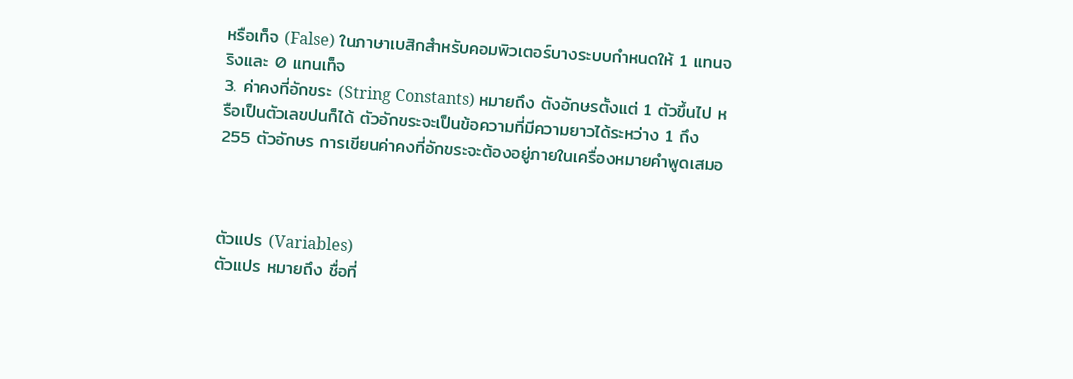หรือเท็จ (False) ในภาษาเบสิกสำหรับคอมพิวเตอร์บางระบบกำหนดให้ 1 แทนจริงและ 0 แทนเท็จ
3. ค่าคงที่อักขระ (String Constants) หมายถึง ตังอักษรตั้งแต่ 1 ตัวขึ้นไป หรือเป็นตัวเลขปนก็ได้ ตัวอักขระจะเป็นข้อความที่มีความยาวได้ระหว่าง 1 ถึง 255 ตัวอักษร การเขียนค่าคงที่อักขระจะต้องอยู่ภายในเครื่องหมายคำพูดเสมอ



ตัวแปร (Variables)
ตัวแปร หมายถึง ชื่อที่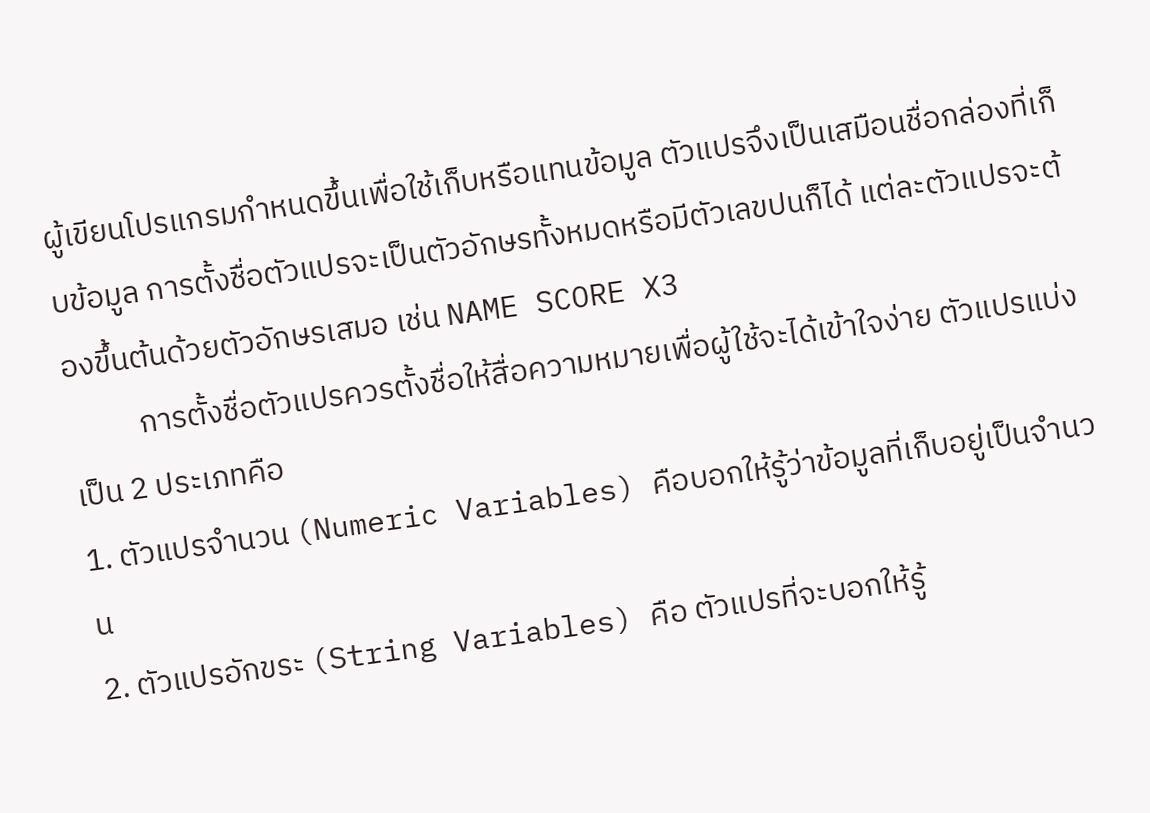ผู้เขียนโปรแกรมกำหนดขึ้นเพื่อใช้เก็บหรือแทนข้อมูล ตัวแปรจึงเป็นเสมือนชื่อกล่องที่เก็บข้อมูล การตั้งชื่อตัวแปรจะเป็นตัวอักษรทั้งหมดหรือมีตัวเลขปนก็ได้ แต่ละตัวแปรจะต้องขึ้นต้นด้วยตัวอักษรเสมอ เช่น NAME SCORE X3
          การตั้งชื่อตัวแปรควรตั้งชื่อให้สื่อความหมายเพื่อผู้ใช้จะได้เข้าใจง่าย ตัวแปรแบ่งเป็น 2 ประเภทคือ
1. ตัวแปรจำนวน (Numeric Variables) คือบอกให้รู้ว่าข้อมูลที่เก็บอยู่เป็นจำนวน
2. ตัวแปรอักขระ (String Variables) คือ ตัวแปรที่จะบอกให้รู้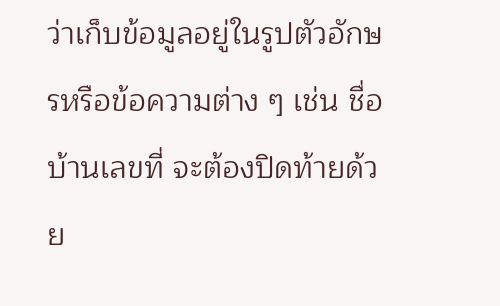ว่าเก็บข้อมูลอยู่ในรูปตัวอักษรหรือข้อความต่าง ๆ เช่น ชื่อบ้านเลขที่ จะต้องปิดท้ายด้วย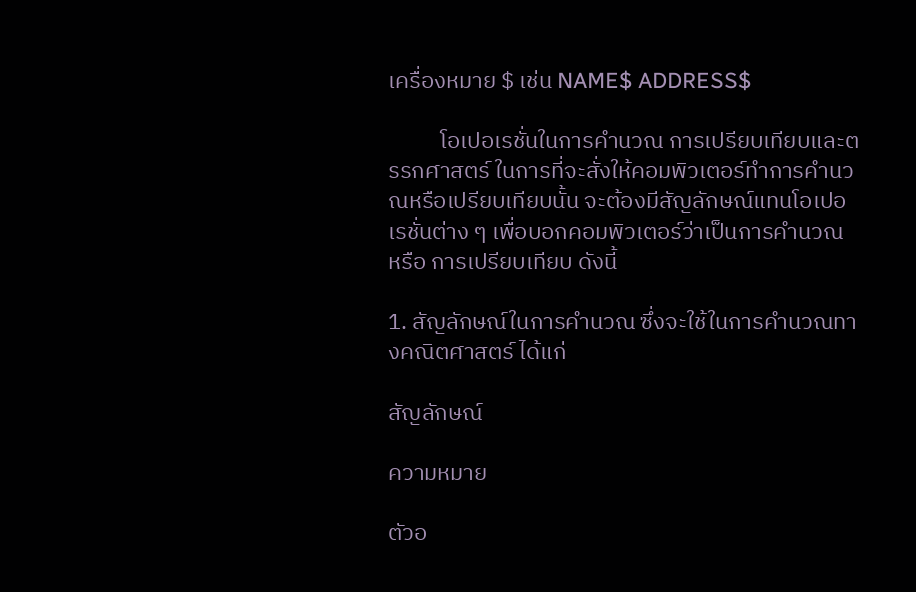เครื่องหมาย $ เช่น NAME$ ADDRESS$

          โอเปอเรชั่นในการคำนวณ การเปรียบเทียบและตรรกศาสตร์ ในการที่จะสั่งให้คอมพิวเตอร์ทำการคำนวณหรือเปรียบเทียบนั้น จะต้องมีสัญลักษณ์แทนโอเปอเรชั่นต่าง ๆ เพื่อบอกคอมพิวเตอร์ว่าเป็นการคำนวณ หรือ การเปรียบเทียบ ดังนี้

1. สัญลักษณ์ในการคำนวณ ซึ่งจะใช้ในการคำนวณทางคณิตศาสตร์ ได้แก่

สัญลักษณ์

ความหมาย

ตัวอ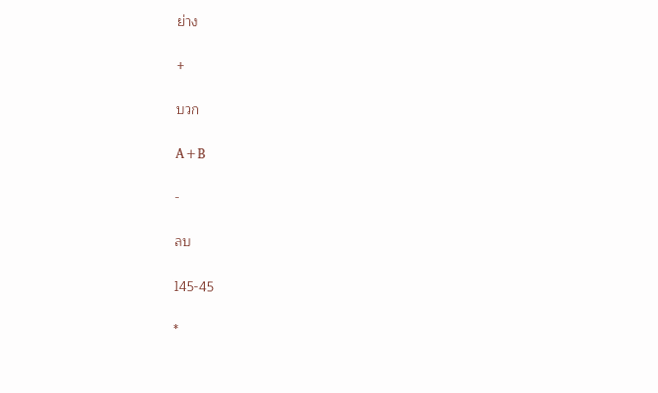ย่าง

+

บวก

A+B

-

ลบ

145-45

*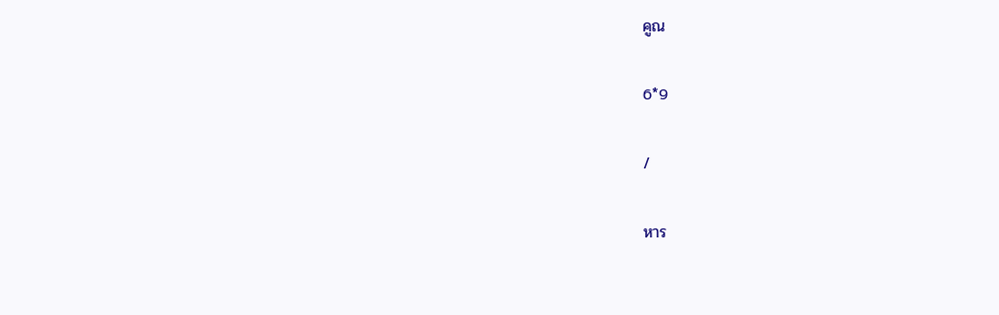คูณ

6*9

/

หาร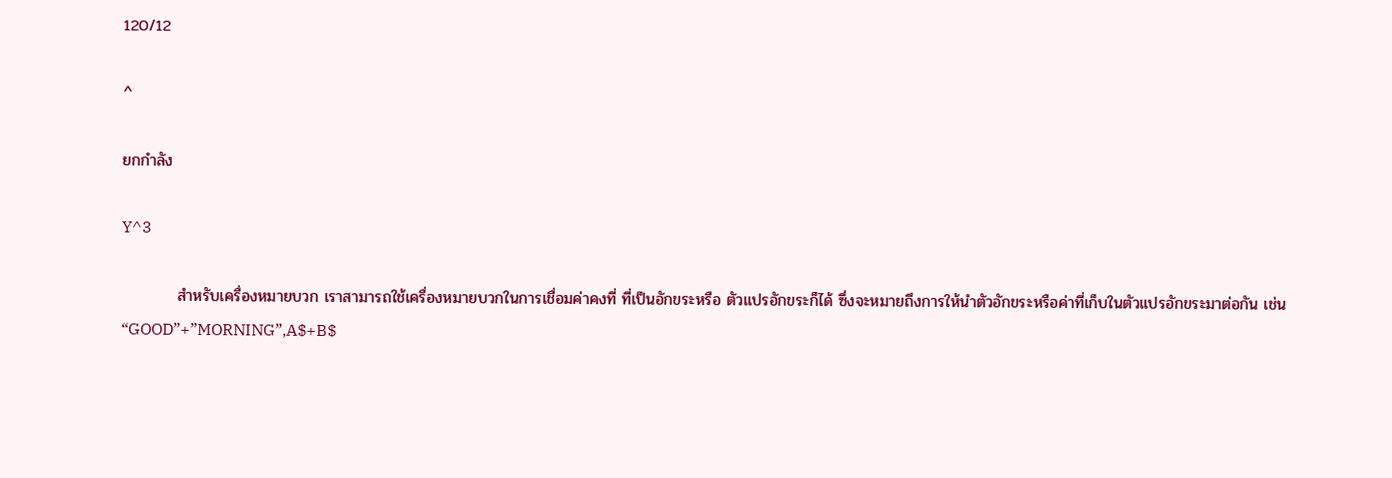120/12

^

ยกกำลัง

Y^3

          สำหรับเครื่องหมายบวก เราสามารถใช้เครื่องหมายบวกในการเชื่อมค่าคงที่ ที่เป็นอักขระหรือ ตัวแปรอักขระก็ได้ ซึ่งจะหมายถึงการให้นำตัวอักขระหรือค่าที่เก็บในตัวแปรอักขระมาต่อกัน เช่น “GOOD”+”MORNING”,A$+B$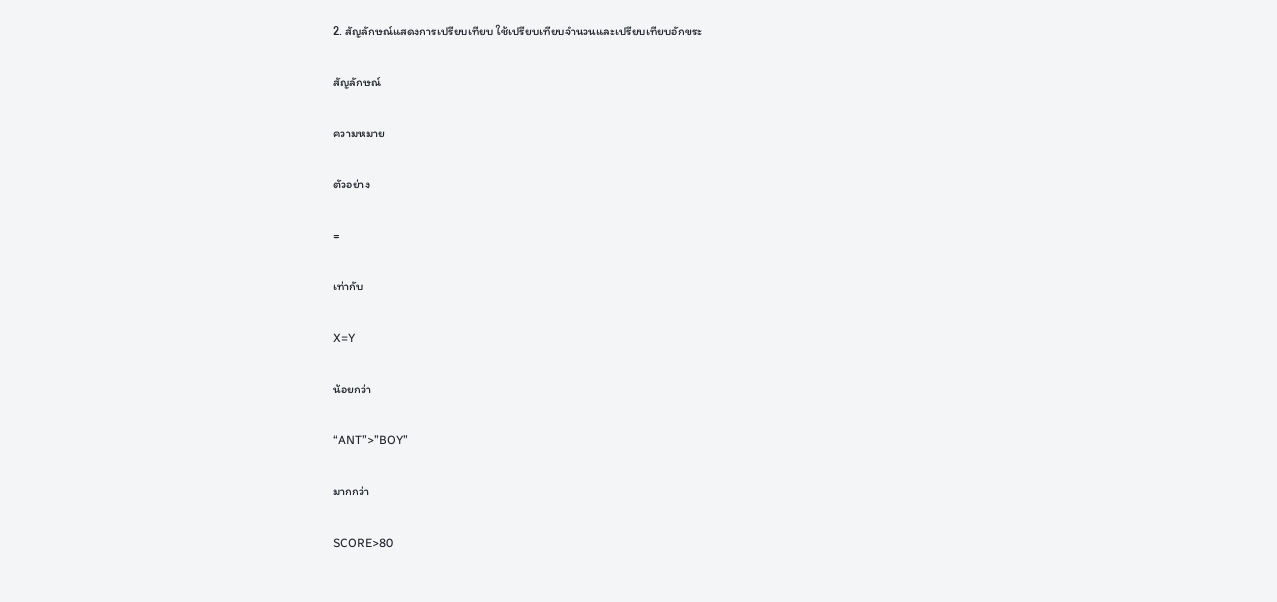2. สัญลักษณ์แสดงการเปรียบเทียบ ใช้เปรียบเทียบจำนวนและเปรียบเทียบอักขระ

สัญลักษณ์

ความหมาย

ตัวอย่าง

=

เท่ากับ

X=Y

น้อยกว่า

“ANT”>”BOY”

มากกว่า

SCORE>80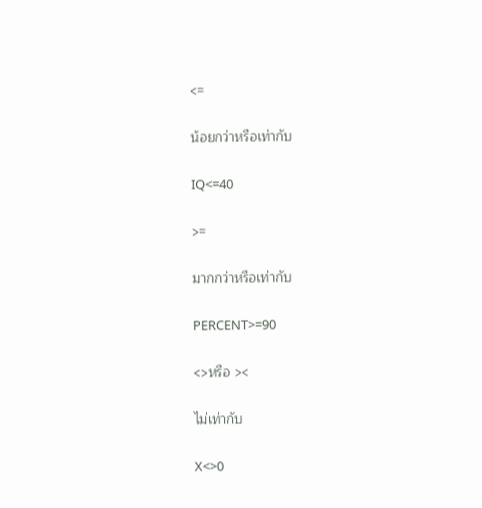<=

น้อยกว่าหรือเท่ากับ

IQ<=40

>=

มากกว่าหรือเท่ากับ

PERCENT>=90

<>หรือ ><

ไม่เท่ากับ

X<>0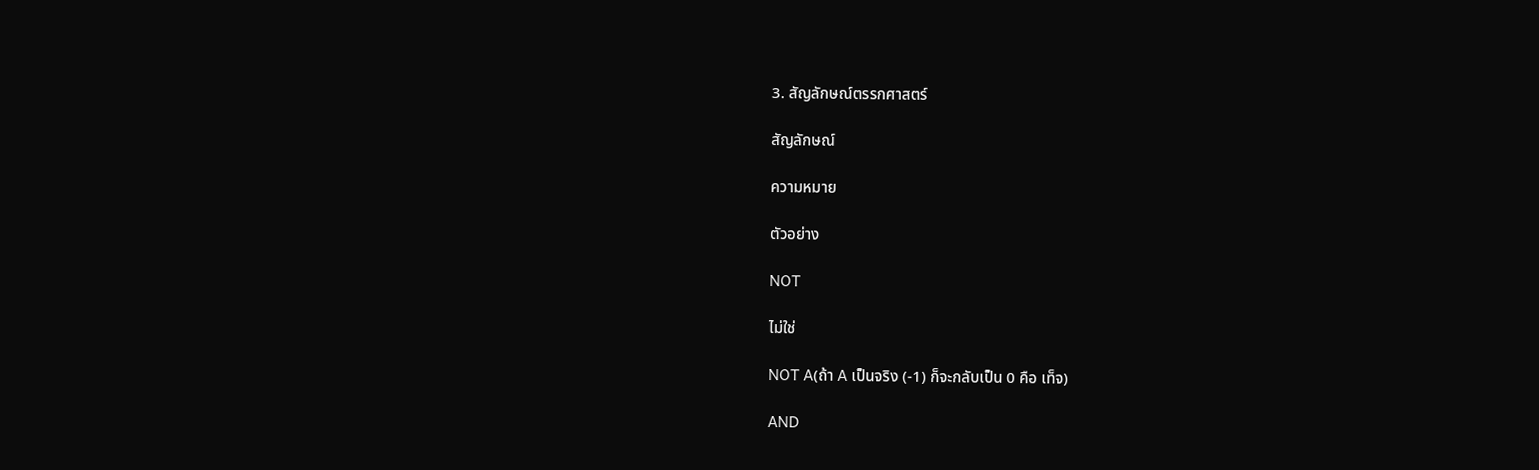3. สัญลักษณ์ตรรกศาสตร์

สัญลักษณ์

ความหมาย

ตัวอย่าง

NOT

ไม่ใช่

NOT A(ถ้า A เป็นจริง (-1) ก็จะกลับเป็น 0 คือ เท็จ)

AND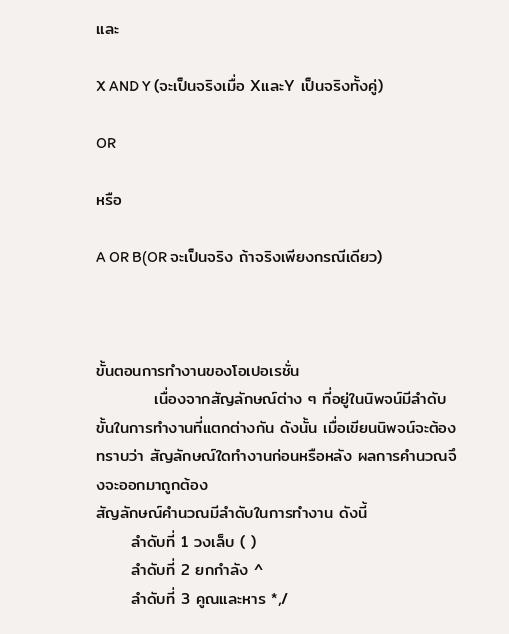และ

X AND Y (จะเป็นจริงเมื่อ XและY เป็นจริงทั้งคู่)

OR

หรือ

A OR B(OR จะเป็นจริง ถ้าจริงเพียงกรณีเดียว)



ขั้นตอนการทำงานของโอเปอเรชั่น
          เนื่องจากสัญลักษณ์ต่าง ๆ ที่อยู่ในนิพจน์มีลำดับขั้นในการทำงานที่แตกต่างกัน ดังนั้น เมื่อเขียนนิพจน์จะต้องทราบว่า สัญลักษณ์ใดทำงานก่อนหรือหลัง ผลการคำนวณจึงจะออกมาถูกต้อง
สัญลักษณ์คำนวณมีลำดับในการทำงาน ดังนี้
      ลำดับที่ 1 วงเล็บ ( )
      ลำดับที่ 2 ยกกำลัง ^
      ลำดับที่ 3 คูณและหาร *,/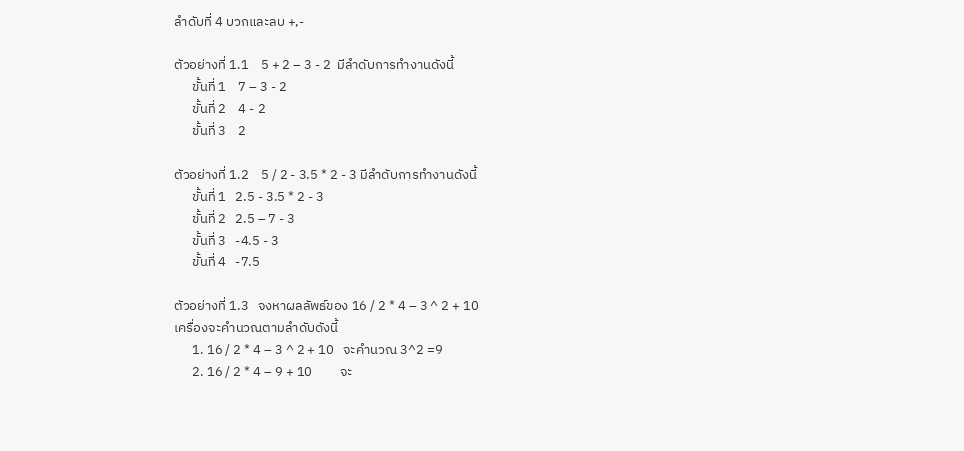ลำดับที่ 4 บวกและลบ +,-

ตัวอย่างที่ 1.1    5 + 2 – 3 - 2  มีลำดับการทำงานดังนี้
      ขั้นที่ 1    7 – 3 - 2
      ขั้นที่ 2    4 - 2
      ขั้นที่ 3    2

ตัวอย่างที่ 1.2    5 / 2 - 3.5 * 2 - 3 มีลำดับการทำงานดังนี้
      ขั้นที่ 1   2.5 - 3.5 * 2 - 3
      ขั้นที่ 2   2.5 – 7 - 3
      ขั้นที่ 3   -4.5 - 3
      ขั้นที่ 4   -7.5

ตัวอย่างที่ 1.3   จงหาผลลัพธ์ของ 16 / 2 * 4 – 3 ^ 2 + 10
เครื่องจะคำนวณตามลำดับดังนี้
      1. 16 / 2 * 4 – 3 ^ 2 + 10   จะคำนวณ 3^2 =9
      2. 16 / 2 * 4 – 9 + 10         จะ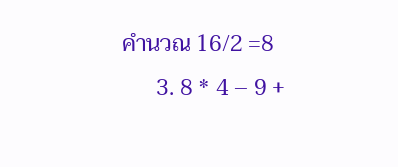คำนวณ 16/2 =8
      3. 8 * 4 – 9 +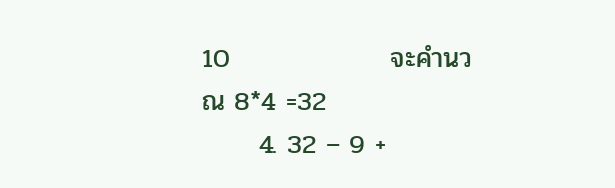10                 จะคำนวณ 8*4 =32
      4. 32 – 9 +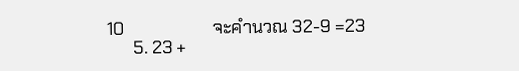10                    จะคำนวณ 32-9 =23
      5. 23 +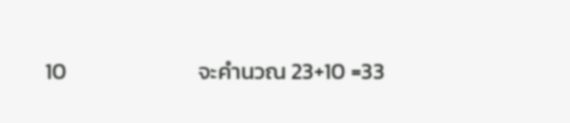10                          จะคำนวณ 23+10 =33